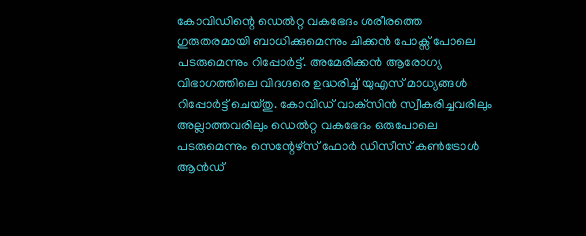കോവിഡിന്റെ ഡെൽറ്റ വകഭേദം ശരീരത്തെ ഗുരുതരമായി ബാധിക്കുമെന്നും ചിക്കൻ പോക്സ് പോലെ പടരുമെന്നും റിപ്പോര്‍ട്ട്. അമേരിക്കന്‍ ആരോഗ്യ വിഭാഗത്തിലെ വിദഗ്ദരെ ഉദ്ധരിച്ച് യുഎസ് മാധ്യങ്ങള്‍ റിപ്പോര്‍ട്ട് ചെയ്തു. കോവിഡ് വാക്‌സിന്‍ സ്വീകരിച്ചവരിലും അല്ലാത്തവരിലും ഡെല്‍റ്റ വകഭേദം ഒരുപോലെ പടരുമെന്നും സെന്റേഴ്സ് ഫോർ ഡിസീസ് കൺട്രോൾ ആൻഡ്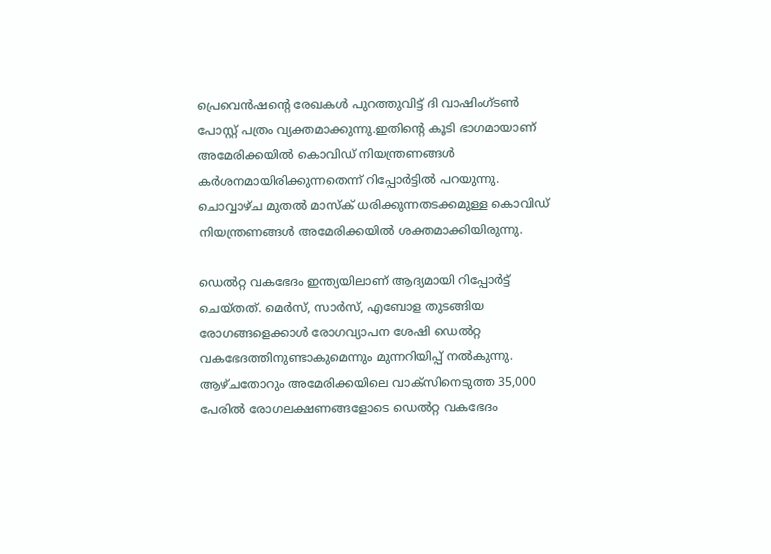പ്രെവെൻഷന്റെ രേഖകൾ പുറത്തുവിട്ട് ദി വാഷിംഗ്ടൺ പോസ്റ്റ് പത്രം വ്യക്തമാക്കുന്നു.ഇതിന്റെ കൂടി ഭാഗമായാണ് അമേരിക്കയില്‍ കൊവിഡ് നിയന്ത്രണങ്ങള്‍ കര്‍ശനമായിരിക്കുന്നതെന്ന് റിപ്പോര്‍ട്ടില്‍ പറയുന്നു. ചൊവ്വാഴ്ച മുതല്‍ മാസ്‌ക് ധരിക്കുന്നതടക്കമുള്ള കൊവിഡ് നിയന്ത്രണങ്ങള്‍ അമേരിക്കയില്‍ ശക്തമാക്കിയിരുന്നു.

ഡെൽറ്റ വകഭേദം ഇന്ത്യയിലാണ് ആദ്യമായി റിപ്പോർട്ട് ചെയ്തത്. മെർസ്, സാർസ്, എബോള തുടങ്ങിയ രോഗങ്ങളെക്കാൾ രോഗവ്യാപന ശേഷി ഡെൽറ്റ വകഭേദത്തിനുണ്ടാകുമെന്നും മുന്നറിയിപ്പ് നല്‍കുന്നു. ആഴ്‌ചതോറും അമേരിക്കയിലെ വാക്സിനെടുത്ത 35,000 പേരിൽ രോഗലക്ഷണങ്ങളോടെ ഡെൽറ്റ വകഭേദം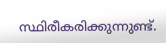സ്ഥിരീകരിക്കുന്നുണ്ട്.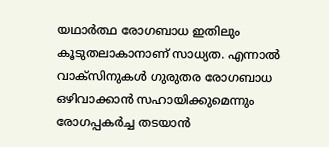യഥാർത്ഥ രോഗബാധ ഇതിലും കൂടുതലാകാനാണ് സാധ്യത. എന്നാല്‍ വാക്സിനുകൾ ഗുരുതര രോഗബാധ ഒഴിവാക്കാൻ സഹായിക്കുമെന്നും രോഗപ്പകർച്ച തടയാൻ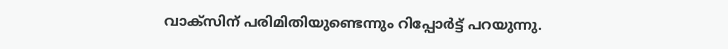വാക്സിന് പരിമിതിയുണ്ടെന്നും റിപ്പോർട്ട് പറയുന്നു.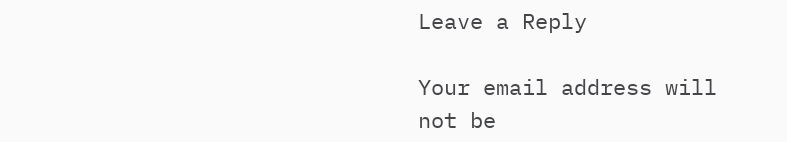Leave a Reply

Your email address will not be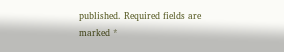published. Required fields are marked *